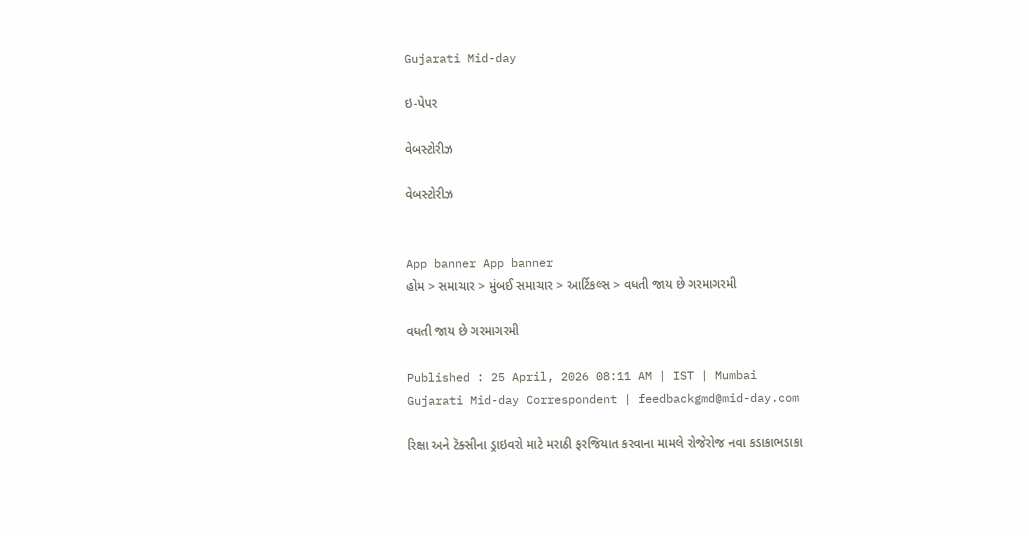Gujarati Mid-day

ઇ-પેપર

વેબસ્ટોરીઝ

વેબસ્ટોરીઝ


App banner App banner
હોમ > સમાચાર > મુંબઈ સમાચાર > આર્ટિકલ્સ > વધતી જાય છે ગરમાગરમી

વધતી જાય છે ગરમાગરમી

Published : 25 April, 2026 08:11 AM | IST | Mumbai
Gujarati Mid-day Correspondent | feedbackgmd@mid-day.com

રિક્ષા અને ટૅક્સીના ડ્રાઇવરો માટે મરાઠી ફરજિયાત કરવાના મામલે રોજેરોજ નવા કડાકાભડાકા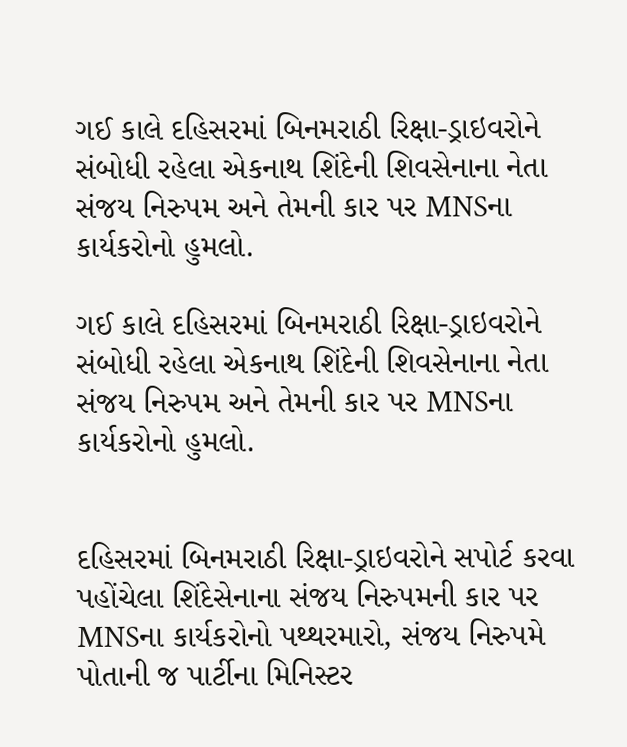ગઈ કાલે દહિસરમાં બિનમરાઠી રિક્ષા-ડ્રાઇવરોને સંબોધી રહેલા એકનાથ શિંદેની શિવસેનાના નેતા સંજય નિરુપમ અને તેમની કાર પર MNSના કાર્યકરોનો હુમલો.

ગઈ કાલે દહિસરમાં બિનમરાઠી રિક્ષા-ડ્રાઇવરોને સંબોધી રહેલા એકનાથ શિંદેની શિવસેનાના નેતા સંજય નિરુપમ અને તેમની કાર પર MNSના કાર્યકરોનો હુમલો.


દહિસરમાં બિનમરાઠી રિક્ષા-ડ્રાઇવરોને સપોર્ટ કરવા પહોંચેલા શિંદેસેનાના સંજય નિરુપમની કાર પર MNSના કાર્યકરોનો પથ્થરમારો, સંજય નિરુપમે પોતાની જ પાર્ટીના મિનિસ્ટર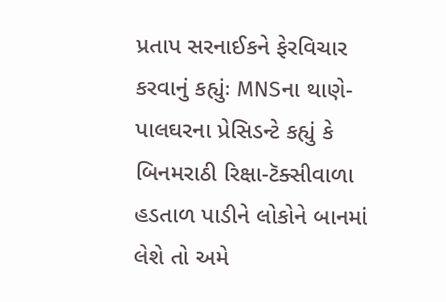પ્રતાપ સરનાઈકને ફેરવિચાર કરવાનું કહ્યુંઃ MNSના થાણે-પાલઘરના પ્રેસિડન્ટે કહ્યું કે બિનમરાઠી રિક્ષા-ટૅક્સીવાળા હડતાળ પાડીને લોકોને બાનમાં લેશે તો અમે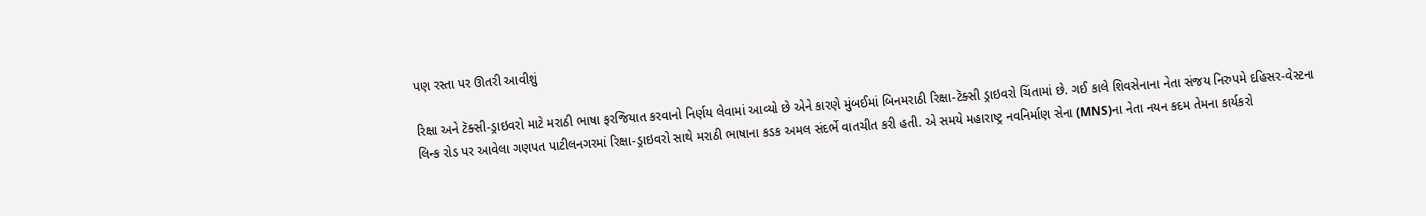પણ રસ્તા પર ઊતરી આવીશું

રિક્ષા અને ટૅક્સી-ડ્રાઇવરો માટે મરાઠી ભાષા ફરજિયાત કરવાનો નિર્ણય લેવામાં આવ્યો છે એને કારણે મુંબઈમાં બિનમરાઠી રિક્ષા-ટૅક્સી ડ્રાઇવરો ચિંતામાં છે. ગઈ કાલે શિવસેનાના નેતા સંજય નિરુપમે દહિસર-વેસ્ટના લિન્ક રોડ પર આવેલા ગણપત પાટીલનગરમાં રિક્ષા-ડ્રાઇવરો સાથે મરાઠી ભાષાના કડક અમલ સંદર્ભે વાતચીત કરી હતી. એ સમયે મહારાષ્ટ્ર નવનિર્માણ સેના (MNS)ના નેતા નયન કદમ તેમના કાર્યકરો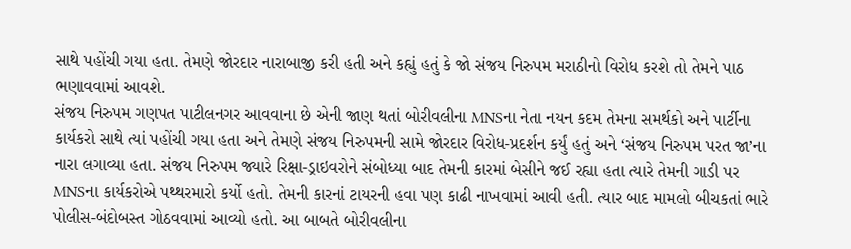સાથે પહોંચી ગયા હતા. તેમણે જોરદાર નારાબાજી કરી હતી અને કહ્યું હતું કે જો સંજય નિરુપમ મરાઠીનો વિરોધ કરશે તો તેમને પાઠ ભણાવવામાં આવશે.
સંજય નિરુપમ ગણપત પાટીલનગર આવવાના છે એની જાણ થતાં બોરીવલીના MNSના નેતા નયન કદમ તેમના સમર્થકો અને પાર્ટીના કાર્યકરો સાથે ત્યાં પહોંચી ગયા હતા અને તેમણે સંજય નિરુપમની સામે જોરદાર વિરોધ-પ્રદર્શન કર્યું હતું અને ‘સંજય નિરુપમ પરત જા’ના નારા લગાવ્યા હતા. સંજય નિરુપમ જ્યારે રિક્ષા-ડ્રાઇવરોને સંબોધ્યા બાદ તેમની કારમાં બેસીને જઈ રહ્યા હતા ત્યારે તેમની ગાડી પર MNSના કાર્યકરોએ પથ્થરમારો કર્યો હતો. તેમની કારનાં ટાયરની હવા પણ કાઢી નાખવામાં આવી હતી. ત્યાર બાદ મામલો બીચકતાં ભારે પોલીસ-બંદોબસ્ત ગોઠવવામાં આવ્યો હતો. આ બાબતે બોરીવલીના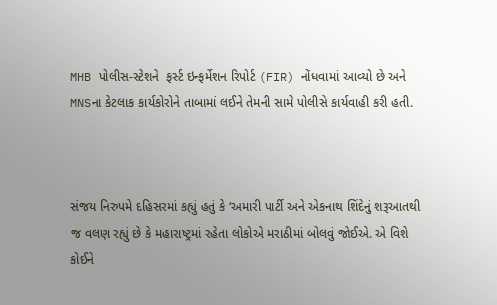MHB પોલીસ-સ્ટેશને  ફર્સ્ટ ઇન્ફર્મેશન રિપોર્ટ (FIR) નોંધવામાં આવ્યો છે અને MNSના કેટલાક કાર્યકોરોને તાબામાં લઈને તેમની સામે પોલીસે કાર્યવાહી કરી હતી.



સંજય નિરુપમે દહિસરમાં કહ્યું હતું કે ‘અમારી પાર્ટી અને એકનાથ શિંદેનું શરૂઆતથી જ વલણ રહ્યું છે કે મહારાષ્ટ્રમાં રહેતા લોકોએ મરાઠીમાં બોલવું જોઈએ. એ વિશે કોઈને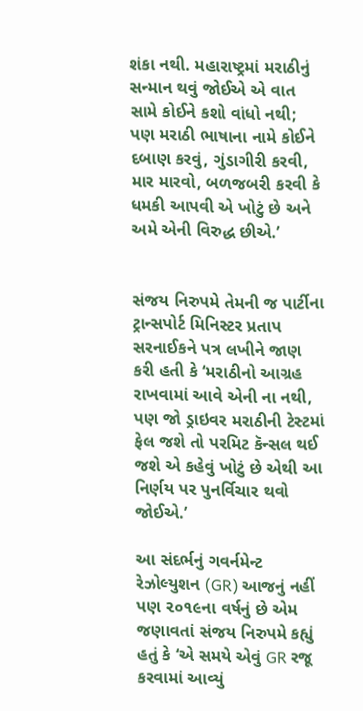શંકા નથી. મહારાષ્ટ્રમાં મરાઠીનું સન્માન થવું જોઈએ એ વાત સામે કોઈને કશો વાંધો નથી; પણ મરાઠી ભાષાના નામે કોઈને દબાણ કરવું, ગુંડાગીરી કરવી, માર મારવો, બળજબરી કરવી કે ધમકી આપવી એ ખોટું છે અને અમે એની વિરુદ્ધ છીએ.’


સંજય નિરુપમે તેમની જ પાર્ટીના ટ્રાન્સપોર્ટ મિનિસ્ટર પ્રતાપ સરનાઈકને પત્ર લખીને જાણ કરી હતી કે ‘મરાઠીનો આગ્રહ રાખવામાં આવે એની ના નથી, પણ જો ડ્રાઇવર મરાઠીની ટેસ્ટમાં ફેલ જશે તો પરમિટ કૅન્સલ થઈ જશે એ કહેવું ખોટું છે એથી આ નિર્ણય પર પુનર્વિચાર થવો જોઈએ.’

આ સંદર્ભનું ગવર્નમેન્ટ રેઝોલ્યુશન (GR) આજનું નહીં પણ ૨૦૧૯ના વર્ષનું છે એમ જણાવતાં સંજય નિરુપમે કહ્યું હતું કે ‘એ સમયે એવું GR રજૂ કરવામાં આવ્યું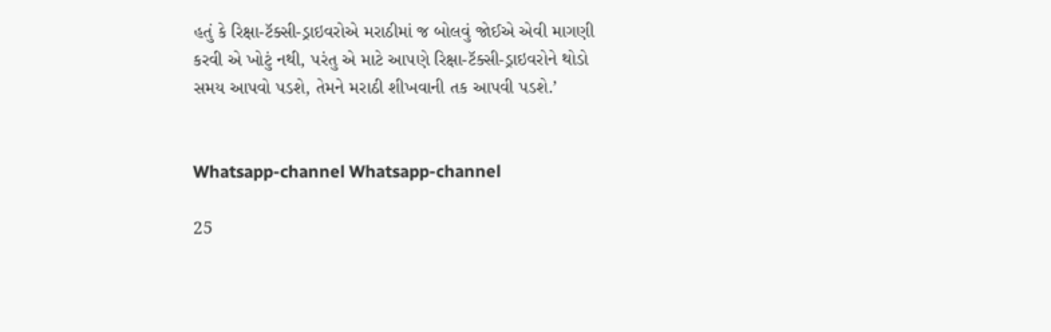હતું કે રિક્ષા-ટૅક્સી-ડ્રાઇવરોએ મરાઠીમાં જ બોલવું જોઈએ એવી માગણી કરવી એ ખોટું નથી, પરંતુ એ માટે આપણે રિક્ષા-ટૅક્સી-ડ્રાઇવરોને થોડો સમય આપવો પડશે, તેમને મરાઠી શીખવાની તક આપવી પડશે.’


Whatsapp-channel Whatsapp-channel

25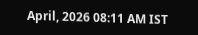April, 2026 08:11 AM IST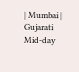| Mumbai | Gujarati Mid-day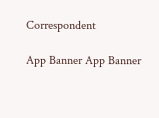Correspondent

App Banner App Banner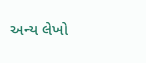અન્ય લેખો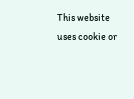This website uses cookie or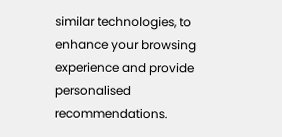similar technologies, to enhance your browsing experience and provide personalised recommendations.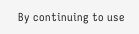By continuing to use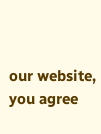our website, you agree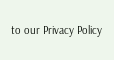to our Privacy Policy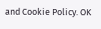and Cookie Policy. OK